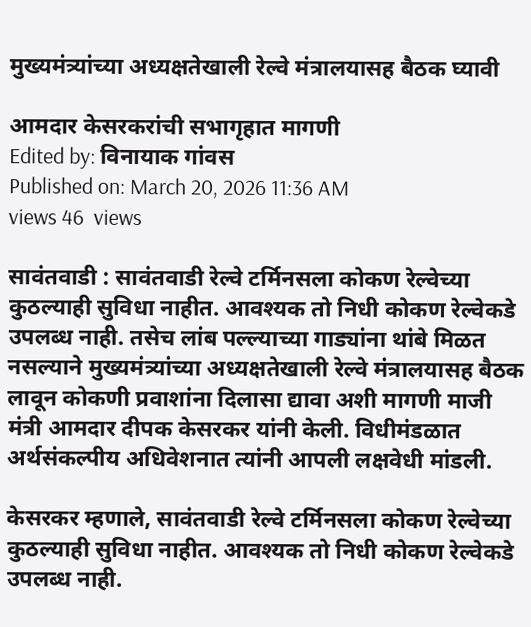मुख्यमंत्र्यांच्या अध्यक्षतेखाली रेल्वे मंत्रालयासह बैठक घ्यावी

आमदार केसरकरांची सभागृहात मागणी
Edited by: विनायाक गांवस
Published on: March 20, 2026 11:36 AM
views 46  views

सावंतवाडी : सावंतवाडी रेल्वे टर्मिनसला कोकण रेल्वेच्या कुठल्याही सुविधा नाहीत. आवश्यक तो निधी कोकण रेल्वेकडे उपलब्ध नाही. तसेच लांब पल्ल्याच्या गाड्यांना थांबे मिळत नसल्याने मुख्यमंत्र्यांच्या अध्यक्षतेखाली रेल्वे मंत्रालयासह बैठक लावून कोकणी प्रवाशांना दिलासा द्यावा अशी मागणी माजी मंत्री आमदार दीपक केसरकर यांनी केली. विधीमंडळात अर्थसंकल्पीय अधिवेशनात त्यांनी आपली लक्षवेधी मांडली.

केसरकर म्हणाले, सावंतवाडी रेल्वे टर्मिनसला कोकण रेल्वेच्या कुठल्याही सुविधा नाहीत. आवश्यक तो निधी कोकण रेल्वेकडे उपलब्ध नाही.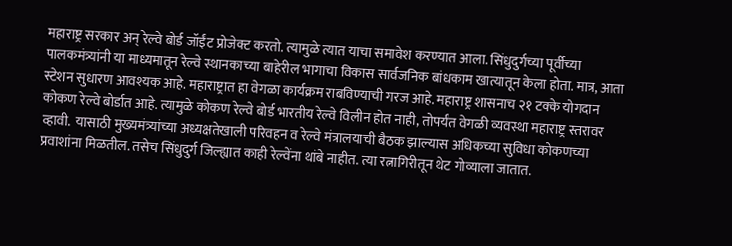महाराष्ट्र सरकार अन् रेल्वे बोर्ड जॉईंट प्रोजेक्ट करतो. त्यामुळे त्यात याचा समावेश करण्यात आला. सिंधुदुर्गच्या पूर्वीच्या पालकमंत्र्यांनी या माध्यमातून रेल्वे स्थानकाच्या बाहेरील भागाचा विकास सार्वजनिक बांधकाम खात्यातून केला होता. मात्र, आता स्टेशन सुधारण आवश्यक आहे. महाराष्ट्रात हा वेगळा कार्यक्रम राबविण्याची गरज आहे. महाराष्ट्र शासनाच २१ टक्के योगदान कोकण रेल्वे बोर्डात आहे. त्यामुळे कोकण रेल्वे बोर्ड भारतीय रेल्वे विलीन होत नाही, तोपर्यंत वेगळी व्यवस्था महाराष्ट्र स्तरावर व्हावी.  यासाठी मुख्यमंत्र्यांच्या अध्यक्षतेखाली परिवहन व रेल्वे मंत्रालयाची बैठक झाल्यास अधिकच्या सुविधा कोकणच्या प्रवाशांना मिळतील. तसेच सिंधुदुर्ग जिल्ह्यात काही रेल्वेंना थांबे नाहीत. त्या रत्नागिरीतून थेट गोव्याला जातात.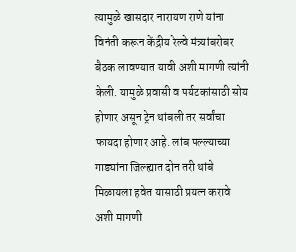त्यामुळे खासदार नारायण राणे यांना विनंती करून केंद्रीय रेल्वे मंत्र्यांबरोबर बैठक लावण्यात यावी अशी मागणी त्यांनी केली. यामुळे प्रवासी व पर्यटकांसाठी सोय होणार असून ट्रेन थांबली तर सर्वांचा फायदा होणार आहे. लांब पल्ल्याच्या गाड्यांना जिल्ह्यात दोन तरी थांबे  मिळायला हवेत यासाठी प्रयत्न करावे अशी मागणी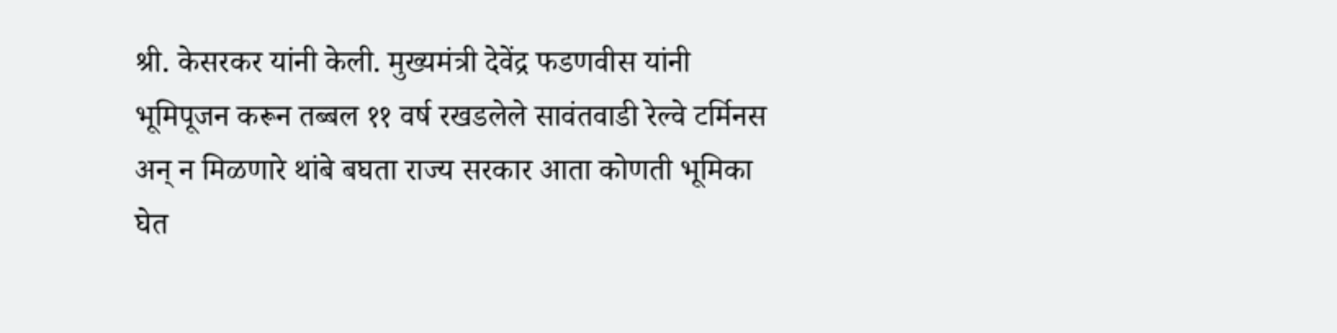श्री. केसरकर यांनी केली. मुख्यमंत्री देवेंद्र फडणवीस यांनी भूमिपूजन करून तब्बल ११ वर्ष रखडलेले सावंतवाडी रेल्वे टर्मिनस अन् न मिळणारे थांबे बघता राज्य सरकार आता कोणती भूमिका घेत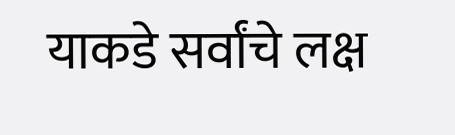याकडे सर्वांचे लक्ष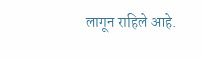लागून राहिले आहे.